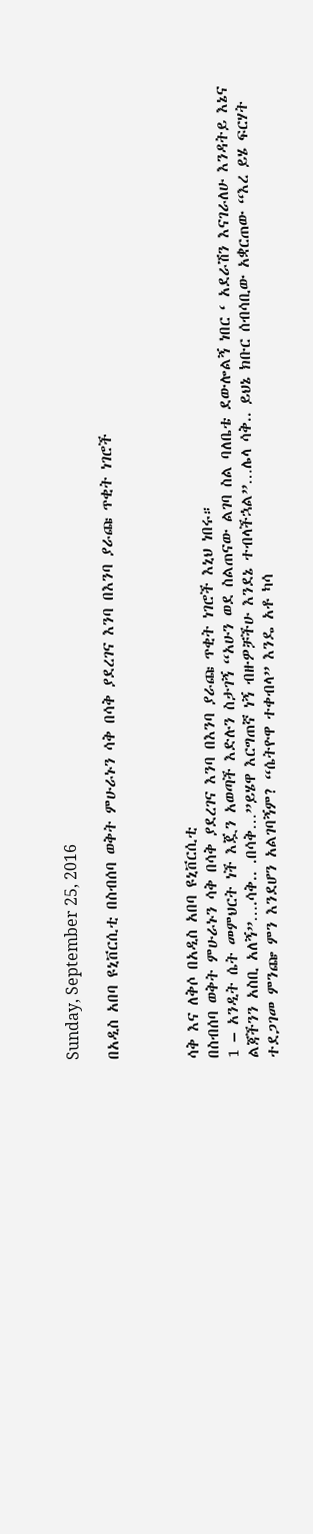Sunday, September 25, 2016

በአዲስ አበባ ዩኒቨርሲቲ በስብሰባ ወቅት ምሁራኑን ሳቅ በሳቅ ያደረገና እንባ በእንባ ያራጩ ጥቂት ነገሮች



ሳቅ እና ለቅሶ በአዲስ አበባ ዩኒቨርሲቲ
በስብሰባ ወቅት ምሁራኑን ሳቅ በሳቅ ያደረገና እንባ በእንባ ያራጩ ጥቂት ነገሮች እኒህ ነበሩ።
1 – አንዲት ሴት መምህርት ነች እጇን አወጣች እድሉን ስታገኝ “አሁን ወደ ስልጠናው ልገባ ስል ባለቤቴ ደውሎልኝ ነበር ‘ አደራሽን እናገራለሁ እንዳትይ እኔና ልጃችንን አስቢ አለኝ”….ሳቅ.. .በሳቅ…”ይሄዋ እርግጠኛ ነኝ ብዙዎቻችሁ እንደኔ ተብላችኋል”…ሌላ ሳቅ.. ይህኔ ክቡር ሰብሳቢው አቋርጠው “እረ ይሄ ፍርሃት ተደጋገመ ምንጬ ምን እንደሆን አልገባኝም? “ሴትዮዋ ተቀብላ” እንዴ አቶ ካሳ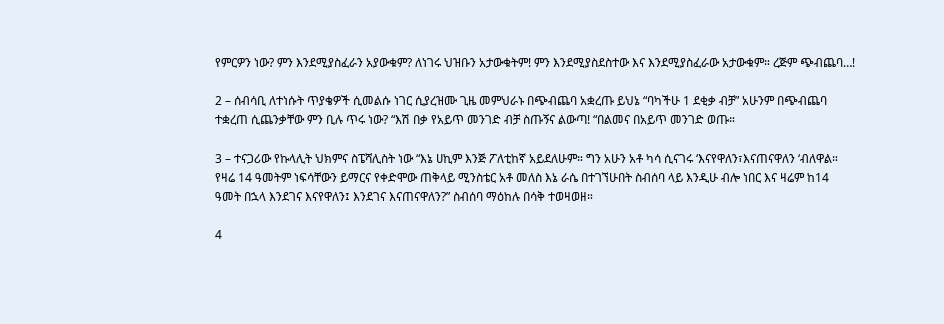የምርዎን ነው? ምን እንደሚያስፈራን አያውቁም? ለነገሩ ህዝቡን አታውቁትም! ምን እንደሚያስደስተው እና እንደሚያስፈራው አታውቁም። ረጅም ጭብጨባ…!

2 – ሰብሳቢ ለተነሱት ጥያቄዎች ሲመልሱ ነገር ሲያረዝሙ ጊዜ መምህራኑ በጭብጨባ አቋረጡ ይህኔ “ባካችሁ 1 ደቂቃ ብቻ” አሁንም በጭብጨባ ተቋረጠ ሲጨንቃቸው ምን ቢሉ ጥሩ ነው? “እሽ በቃ የአይጥ መንገድ ብቻ ስጡኝና ልውጣ! “በልመና በአይጥ መንገድ ወጡ።

3 – ተናጋሪው የኩላሊት ህክምና ስፔሻሊስት ነው “እኔ ሀኪም እንጅ ፖለቲከኛ አይደለሁም። ግን አሁን አቶ ካሳ ሲናገሩ ‘እናየዋለን፣እናጠናዋለን ‘ብለዋል። የዛሬ 14 ዓመትም ነፍሳቸውን ይማርና የቀድሞው ጠቅላይ ሚንስቴር አቶ መለስ እኔ ራሴ በተገኘሁበት ስብሰባ ላይ እንዲሁ ብሎ ነበር እና ዛሬም ከ14 ዓመት በኋላ እንደገና እናየዋለን፤ እንደገና እናጠናዋለን?” ስብሰባ ማዕከሉ በሳቅ ተወዛወዘ።

4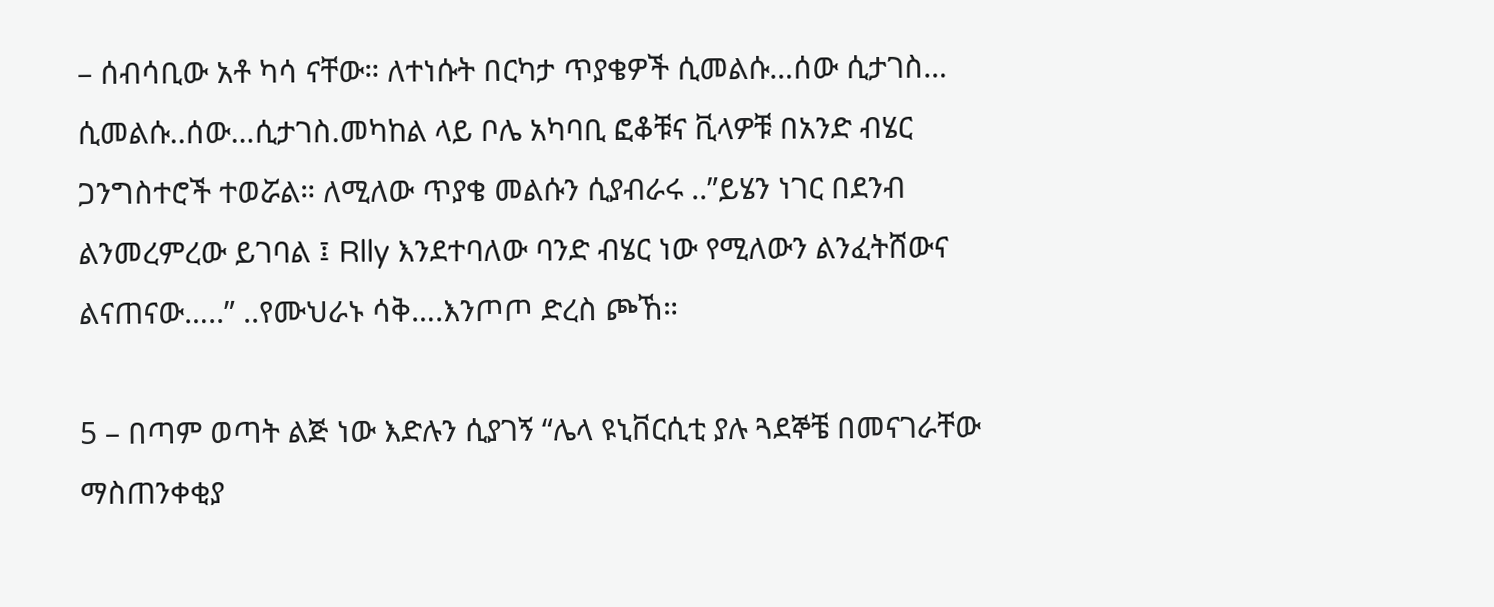– ሰብሳቢው አቶ ካሳ ናቸው። ለተነሱት በርካታ ጥያቄዎች ሲመልሱ…ሰው ሲታገስ… ሲመልሱ..ሰው…ሲታገስ.መካከል ላይ ቦሌ አካባቢ ፎቆቹና ቪላዎቹ በአንድ ብሄር ጋንግስተሮች ተወሯል። ለሚለው ጥያቄ መልሱን ሲያብራሩ ..”ይሄን ነገር በደንብ ልንመረምረው ይገባል ፤ Rlly እንደተባለው ባንድ ብሄር ነው የሚለውን ልንፈትሸውና ልናጠናው…..” ..የሙህራኑ ሳቅ….እንጦጦ ድረስ ጮኸ።

5 – በጣም ወጣት ልጅ ነው እድሉን ሲያገኝ “ሌላ ዩኒቨርሲቲ ያሉ ጓደኞቼ በመናገራቸው ማስጠንቀቂያ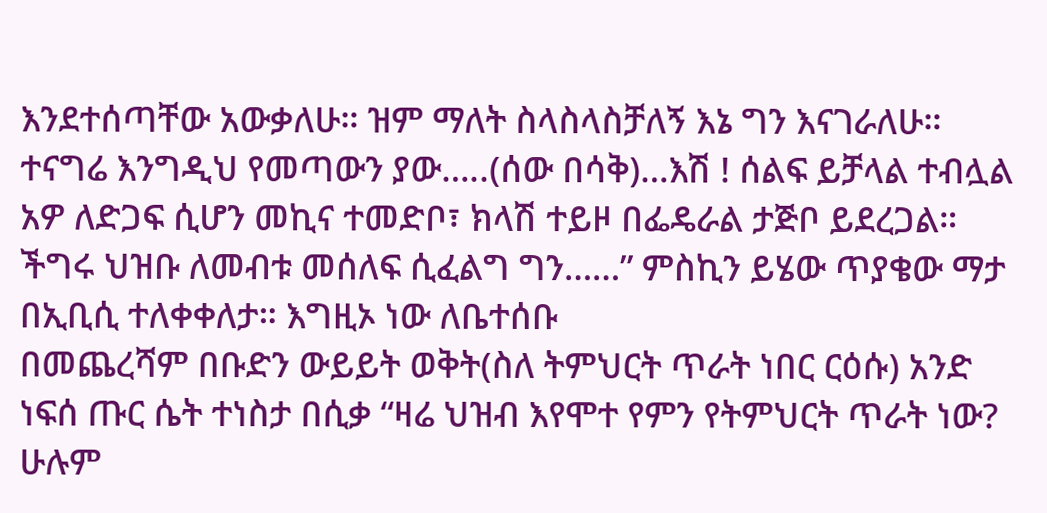እንደተሰጣቸው አውቃለሁ። ዝም ማለት ስላስላስቻለኝ እኔ ግን እናገራለሁ። ተናግሬ እንግዲህ የመጣውን ያው…..(ሰው በሳቅ)…እሽ ! ሰልፍ ይቻላል ተብሏል አዎ ለድጋፍ ሲሆን መኪና ተመድቦ፣ ክላሽ ተይዞ በፌዴራል ታጅቦ ይደረጋል። ችግሩ ህዝቡ ለመብቱ መሰለፍ ሲፈልግ ግን……” ምስኪን ይሄው ጥያቄው ማታ በኢቢሲ ተለቀቀለታ። እግዚኦ ነው ለቤተሰቡ
በመጨረሻም በቡድን ውይይት ወቅት(ስለ ትምህርት ጥራት ነበር ርዕሱ) አንድ ነፍሰ ጡር ሴት ተነስታ በሲቃ “ዛሬ ህዝብ እየሞተ የምን የትምህርት ጥራት ነው? ሁሉም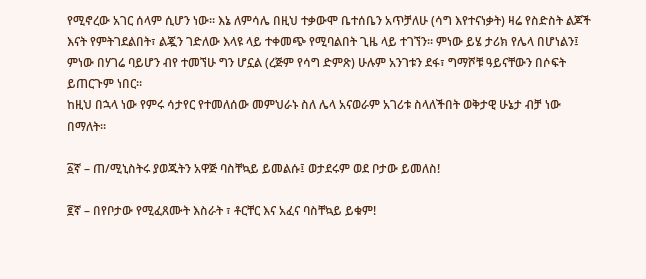የሚኖረው አገር ሰላም ሲሆን ነው። እኔ ለምሳሌ በዚህ ተቃውሞ ቤተሰቤን አጥቻለሁ (ሳግ እየተናነቃት) ዛሬ የስድስት ልጆች እናት የምትገደልበት፣ ልጇን ገድለው እላዩ ላይ ተቀመጭ የሚባልበት ጊዜ ላይ ተገኘን። ምነው ይሄ ታሪክ የሌላ በሆነልን፤ ምነው በሃገሬ ባይሆን ብየ ተመኘሁ ግን ሆኗል (ረጅም የሳግ ድምጽ) ሁሉም አንገቱን ደፋ፣ ግማሾቹ ዓይናቸውን በሶፍት ይጠርጉም ነበር።
ከዚህ በኋላ ነው የምሩ ሳታየር የተመለሰው መምህራኑ ስለ ሌላ አናወራም አገሪቱ ስላለችበት ወቅታዊ ሁኔታ ብቻ ነው በማለት።

፩ኛ – ጠ/ሚኒስትሩ ያወጁትን አዋጅ ባስቸኳይ ይመልሱ፤ ወታደሩም ወደ ቦታው ይመለስ!

፪ኛ – በየቦታው የሚፈጸሙት እስራት ፣ ቶርቸር እና አፈና ባስቸኳይ ይቁም!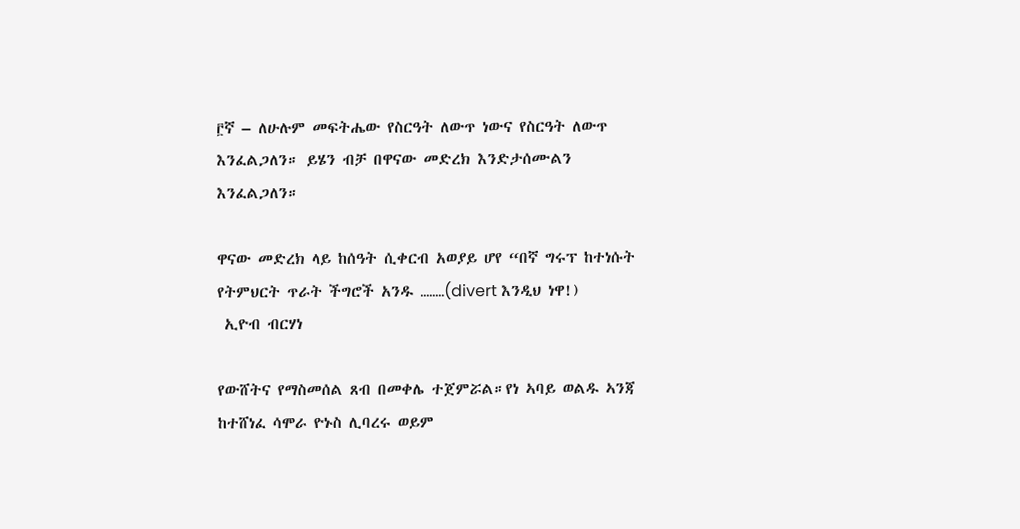፫ኛ – ለሁሉም መፍትሔው የስርዓት ለውጥ ነውና የስርዓት ለውጥ እንፈልጋለን። ይሄን ብቻ በዋናው መድረክ እንድታሰሙልን እንፈልጋለን።

ዋናው መድረክ ላይ ከሰዓት ሲቀርብ አወያይ ሆየ “በኛ ግሩፕ ከተነሱት የትምህርት ጥራት ችግሮች አንዱ ……..(divert እንዲህ ነዋ!)
 ኢዮብ ብርሃነ

የውሸትና የማስመሰል ጸብ በመቀሌ ተጀምሯል።የነ ኣባይ ወልዱ ኣንጃ ከተሸነፈ ሳሞራ ዮኑስ ሊባረሩ ወይም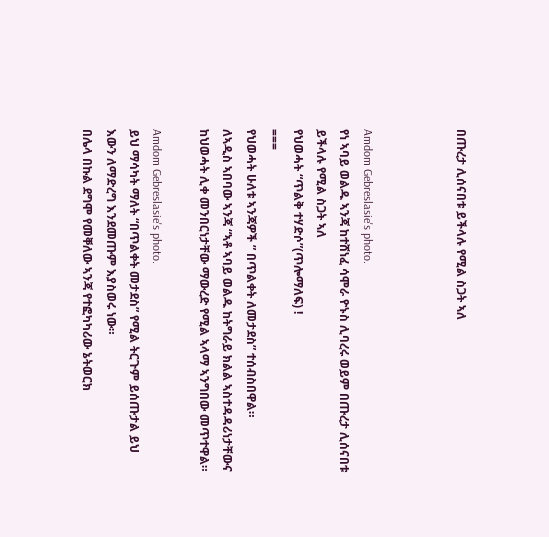በጡረታ ሊሰናበቱ ይችላሉ የሚል ስጋት ኣለ



Amdom Gebreslasie's photo.
የነ ኣባይ ወልዱ ኣንጃ ከተሸነፈ ሳሞራ ዮኑስ ሊባረሩ ወይም በጡረታ ሊሰናበቱ ይችላሉ የሚል ስጋት ኣለ
የህወሓት “ጥልቅ ተሃድሶ”(ጥሎማለፍ) !
===
የህወሓት ሁለቱ ኣንጃዎች ” በጥልቀት ለመታደስ” ተሰብስበዋል።
ለኣዲስ ኣበባው ኣንጃ “ኣቶ ኣባይ ወልዱ ከትግራይ ክልል ኣስተዳዳሪነታቸውና ከህወሓት ሊቀ መንበርነታቸው ማውረድ የሚል ኣላማ ኣንግበው መጥተዋል።

Amdom Gebreslasie's photo.
ይህ ማሳካት ማለት “በጥልቀት መታደስ” የሚል ትርጉም ይሰጡታል ይህ እውን ለማድረግ እንደመጡም እያስወሩ ነው።
በሌላ በኩል ደግሞ የመቐለው ኣንጃ የተፎካካሪው ኔትወርክ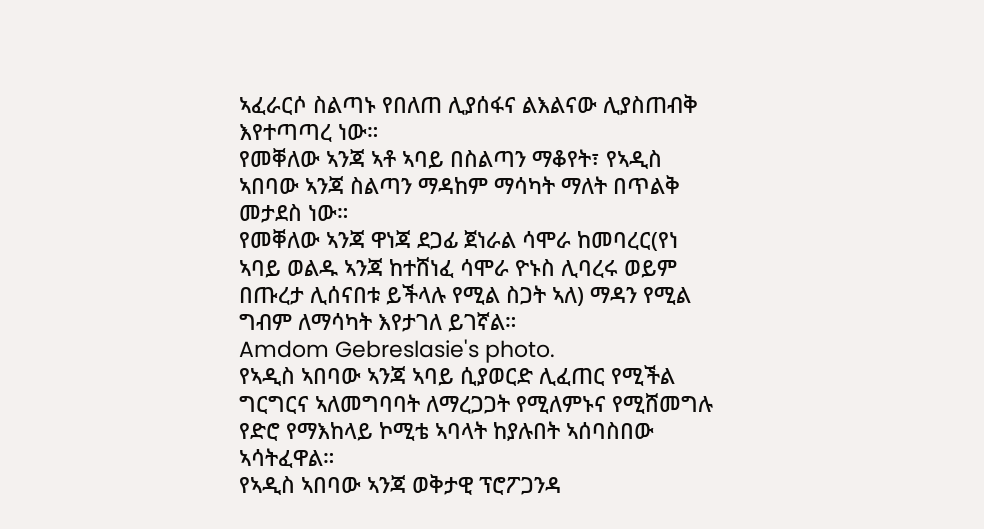ኣፈራርሶ ስልጣኑ የበለጠ ሊያሰፋና ልእልናው ሊያስጠብቅ እየተጣጣረ ነው።
የመቐለው ኣንጃ ኣቶ ኣባይ በስልጣን ማቆየት፣ የኣዲስ ኣበባው ኣንጃ ስልጣን ማዳከም ማሳካት ማለት በጥልቅ መታደስ ነው።
የመቐለው ኣንጃ ዋነጃ ደጋፊ ጀነራል ሳሞራ ከመባረር(የነ ኣባይ ወልዱ ኣንጃ ከተሸነፈ ሳሞራ ዮኑስ ሊባረሩ ወይም በጡረታ ሊሰናበቱ ይችላሉ የሚል ስጋት ኣለ) ማዳን የሚል ግብም ለማሳካት እየታገለ ይገኛል።
Amdom Gebreslasie's photo.
የኣዲስ ኣበባው ኣንጃ ኣባይ ሲያወርድ ሊፈጠር የሚችል ግርግርና ኣለመግባባት ለማረጋጋት የሚለምኑና የሚሸመግሉ የድሮ የማእከላይ ኮሚቴ ኣባላት ከያሉበት ኣሰባስበው ኣሳትፈዋል።
የኣዲስ ኣበባው ኣንጃ ወቅታዊ ፕሮፖጋንዳ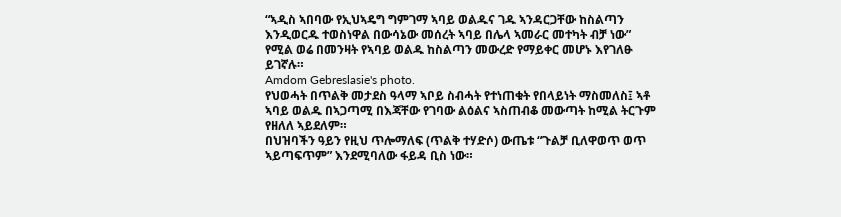“ኣዲስ ኣበባው የኢህኣዴግ ግምገማ ኣባይ ወልዱና ገዱ ኣንዳርጋቸው ከስልጣን እንዲወርዱ ተወስነዋል በውሳኔው መሰረት ኣባይ በሌላ ኣመራር መተካት ብቻ ነው” የሚል ወሬ በመንዛት የኣባይ ወልዱ ከስልጣን መውረድ የማይቀር መሆኑ እየገለፁ ይገኛሉ።
Amdom Gebreslasie's photo.
የህወሓት በጥልቅ መታደስ ዓላማ ኣቦይ ስብሓት የተነጠቁት የበላይነት ማስመለስ፤ ኣቶ ኣባይ ወልዱ በኣጋጣሚ በእጃቸው የገባው ልዕልና ኣስጠብቆ መውጣት ከሚል ትርጉም የዘለለ ኣይደለም።
በህዝባችን ዓይን የዚህ ጥሎማለፍ (ጥልቅ ተሃድሶ) ውጤቱ “ጉልቻ ቢለዋወጥ ወጥ ኣይጣፍጥም” እንደሚባለው ፋይዳ ቢስ ነው።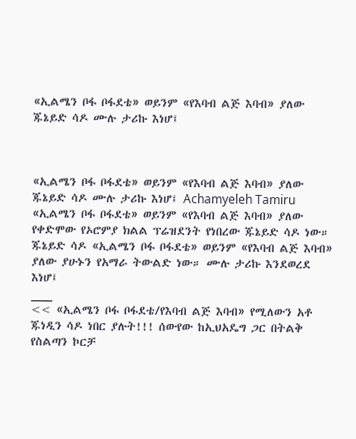«ኢልሜን ቦፋ ቦፋደቴ» ወይንም «የእባብ ልጅ እባብ» ያለው ጁኔይድ ሳዶ ሙሉ ታሪኩ እነሆ፤



«ኢልሜን ቦፋ ቦፋደቴ» ወይንም «የእባብ ልጅ እባብ» ያለው ጁኔይድ ሳዶ ሙሉ ታሪኩ እነሆ፤ Achamyeleh Tamiru
«ኢልሜን ቦፋ ቦፋደቴ» ወይንም «የእባብ ልጅ እባብ» ያለው የቀድሞው የኦሮምያ ክልል ፕሬዝደንት የነበረው ጁኔይድ ሳዶ ነው። ጁኔይድ ሳዶ «ኢልሜን ቦፋ ቦፋደቴ» ወይንም «የእባብ ልጅ እባብ» ያለው ያሁኑን የአማራ ትውልድ ነው። ሙሉ ታሪኩ እንደወረደ እነሆ፤
___
<< «ኢልሜን ቦፋ ቦፋደቴ/የእባብ ልጅ እባብ» የሚለውን አቶ ጁነዲን ሳዶ ነበር ያሉት!!! ሰውየው ከኢህአዴግ ጋር በትልቅ የስልጣን ኮርቻ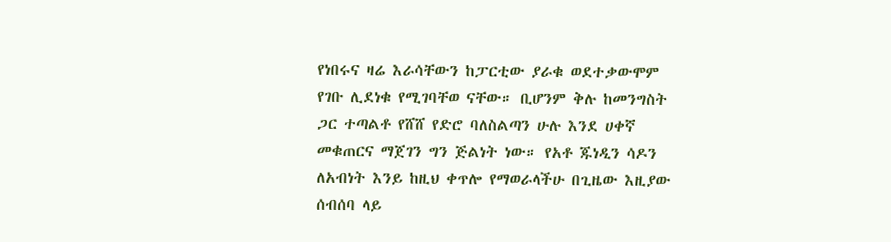የነበሩና ዛሬ እራሳቸውን ከፓርቲው ያራቁ ወደተቃውሞም የገቡ ሊደነቁ የሚገባቸወ ናቸው። ቢሆንም ቅሉ ከመንግስት ጋር ተጣልቶ የሸሸ የድሮ ባለስልጣን ሁሉ እንደ ሀቀኛ መቁጠርና ማጀገን ግን ጅልነት ነው። የአቶ ጁነዲን ሳዶን ለአብነት እንይ ከዚህ ቀጥሎ የማወራላችሁ በጊዜው እዚያው ሰብሰባ ላይ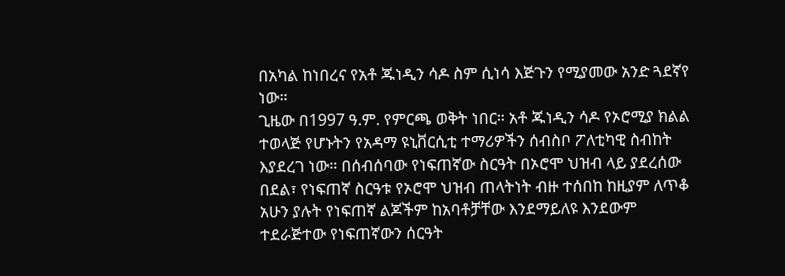በአካል ከነበረና የአቶ ጁነዲን ሳዶ ስም ሲነሳ እጅጉን የሚያመው አንድ ጓደኛየ ነው።
ጊዜው በ1997 ዓ.ም. የምርጫ ወቅት ነበር። አቶ ጁነዲን ሳዶ የኦሮሚያ ክልል ተወላጅ የሆኑትን የአዳማ ዩኒቨርሲቲ ተማሪዎችን ሰብስቦ ፖለቲካዊ ስብከት እያደረገ ነው። በሰብሰባው የነፍጠኛው ስርዓት በኦሮሞ ህዝብ ላይ ያደረሰው በደል፣ የነፍጠኛ ስርዓቱ የኦሮሞ ህዝብ ጠላትነት ብዙ ተሰበከ ከዚያም ለጥቆ አሁን ያሉት የነፍጠኛ ልጆችም ከአባቶቻቸው እንደማይለዩ እንደውም ተደራጅተው የነፍጠኛውን ሰርዓት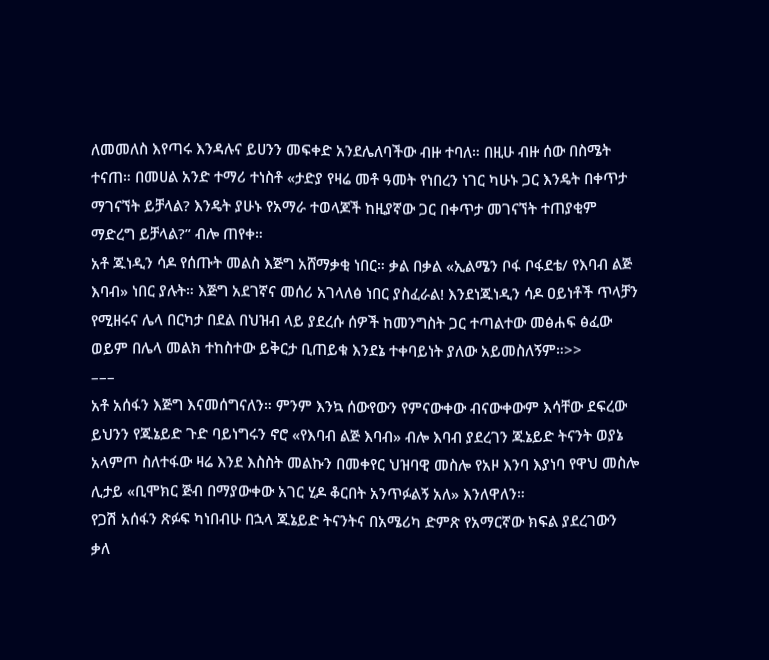ለመመለስ እየጣሩ እንዳሉና ይሀንን መፍቀድ አንደሌለባችው ብዙ ተባለ። በዚሁ ብዙ ሰው በስሜት ተናጠ። በመሀል አንድ ተማሪ ተነስቶ «ታድያ የዛሬ መቶ ዓመት የነበረን ነገር ካሁኑ ጋር እንዴት በቀጥታ ማገናኘት ይቻላል? እንዴት ያሁኑ የአማራ ተወላጆች ከዚያኛው ጋር በቀጥታ መገናኘት ተጠያቂም ማድረግ ይቻላል?” ብሎ ጠየቀ።
አቶ ጁነዲን ሳዶ የሰጡት መልስ እጅግ አሸማቃቂ ነበር። ቃል በቃል «ኢልሜን ቦፋ ቦፋደቴ/ የእባብ ልጅ እባብ» ነበር ያሉት። እጅግ አደገኛና መሰሪ አገላለፅ ነበር ያስፈራል! እንደነጁነዲን ሳዶ ዐይነቶች ጥላቻን የሚዘሩና ሌላ በርካታ በደል በህዝብ ላይ ያደረሱ ሰዎች ከመንግስት ጋር ተጣልተው መፅሐፍ ፅፈው ወይም በሌላ መልክ ተከስተው ይቅርታ ቢጠይቁ እንደኔ ተቀባይነት ያለው አይመስለኝም።>>
–––
አቶ አሰፋን እጅግ እናመሰግናለን። ምንም እንኳ ሰውየውን የምናውቀው ብናውቀውም እሳቸው ደፍረው ይህንን የጁኔይድ ጉድ ባይነግሩን ኖሮ «የእባብ ልጅ እባብ» ብሎ እባብ ያደረገን ጁኔይድ ትናንት ወያኔ አላምጦ ስለተፋው ዛሬ እንደ እስስት መልኩን በመቀየር ህዝባዊ መስሎ የአዞ እንባ እያነባ የዋህ መስሎ ሊታይ «ቢሞክር ጅብ በማያውቀው አገር ሂዶ ቆርበት አንጥፉልኝ አለ» እንለዋለን።
የጋሽ አሰፋን ጽፉፍ ካነበብሁ በኋላ ጁኔይድ ትናንትና በአሜሪካ ድምጽ የአማርኛው ክፍል ያደረገውን ቃለ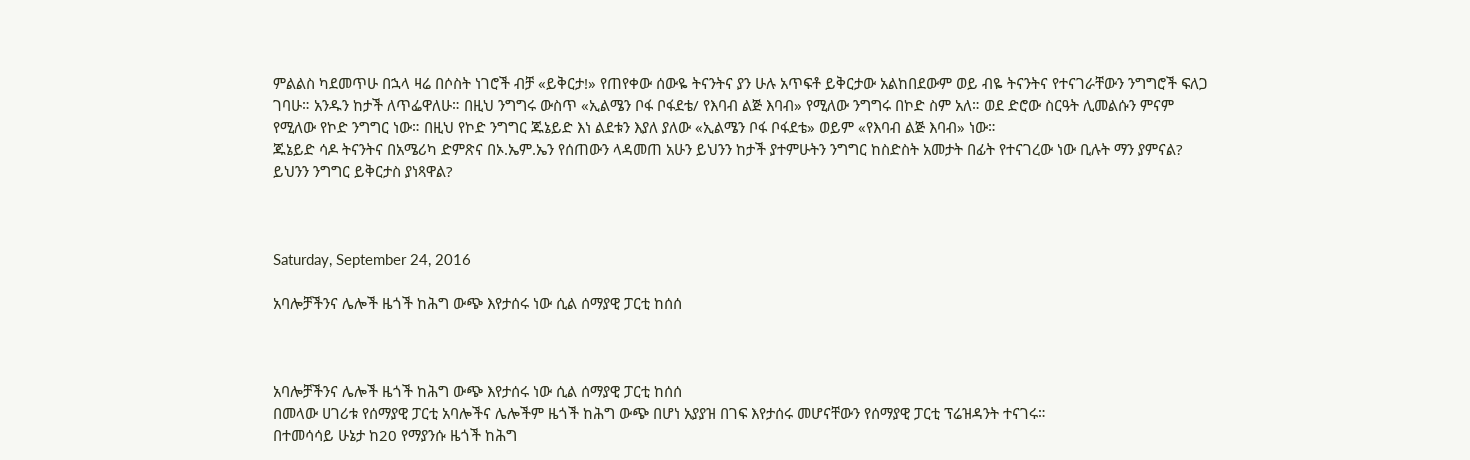ምልልስ ካደመጥሁ በኋላ ዛሬ በሶስት ነገሮች ብቻ «ይቅርታ!» የጠየቀው ሰውዬ ትናንትና ያን ሁሉ አጥፍቶ ይቅርታው አልከበደውም ወይ ብዬ ትናንትና የተናገራቸውን ንግግሮች ፍለጋ ገባሁ። አንዱን ከታች ለጥፌዋለሁ። በዚህ ንግግሩ ውስጥ «ኢልሜን ቦፋ ቦፋደቴ/ የእባብ ልጅ እባብ» የሚለው ንግግሩ በኮድ ስም አለ። ወደ ድሮው ስርዓት ሊመልሱን ምናም የሚለው የኮድ ንግግር ነው። በዚህ የኮድ ንግግር ጁኔይድ እነ ልደቱን እያለ ያለው «ኢልሜን ቦፋ ቦፋደቴ» ወይም «የእባብ ልጅ እባብ» ነው።
ጁኔይድ ሳዶ ትናንትና በአሜሪካ ድምጽና በኦ.ኤም.ኤን የሰጠውን ላዳመጠ አሁን ይህንን ከታች ያተምሁትን ንግግር ከስድስት አመታት በፊት የተናገረው ነው ቢሉት ማን ያምናል? ይህንን ንግግር ይቅርታስ ያነጻዋል?



Saturday, September 24, 2016

አባሎቻችንና ሌሎች ዜጎች ከሕግ ውጭ እየታሰሩ ነው ሲል ሰማያዊ ፓርቲ ከሰሰ



አባሎቻችንና ሌሎች ዜጎች ከሕግ ውጭ እየታሰሩ ነው ሲል ሰማያዊ ፓርቲ ከሰሰ
በመላው ሀገሪቱ የሰማያዊ ፓርቲ አባሎችና ሌሎችም ዜጎች ከሕግ ውጭ በሆነ አያያዝ በገፍ እየታሰሩ መሆናቸውን የሰማያዊ ፓርቲ ፕሬዝዳንት ተናገሩ።
በተመሳሳይ ሁኔታ ከ20 የማያንሱ ዜጎች ከሕግ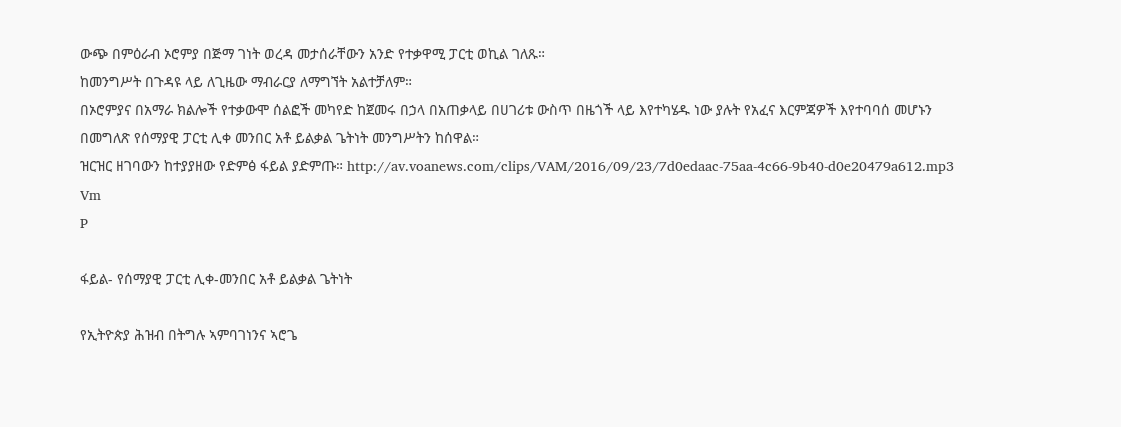ውጭ በምዕራብ ኦሮምያ በጅማ ገነት ወረዳ መታሰራቸውን አንድ የተቃዋሚ ፓርቲ ወኪል ገለጹ።
ከመንግሥት በጉዳዩ ላይ ለጊዜው ማብራርያ ለማግኘት አልተቻለም።
በኦሮምያና በአማራ ክልሎች የተቃውሞ ሰልፎች መካየድ ከጀመሩ በኃላ በአጠቃላይ በሀገሪቱ ውስጥ በዜጎች ላይ እየተካሄዱ ነው ያሉት የአፈና እርምጃዎች እየተባባሰ መሆኑን በመግለጽ የሰማያዊ ፓርቲ ሊቀ መንበር አቶ ይልቃል ጌትነት መንግሥትን ከሰዋል።
ዝርዝር ዘገባውን ከተያያዘው የድምፅ ፋይል ያድምጡ። http://av.voanews.com/clips/VAM/2016/09/23/7d0edaac-75aa-4c66-9b40-d0e20479a612.mp3
Vm
P

ፋይል- የሰማያዊ ፓርቲ ሊቀ-መንበር አቶ ይልቃል ጌትነት

የኢትዮጵያ ሕዝብ በትግሉ ኣምባገነንና ኣሮጌ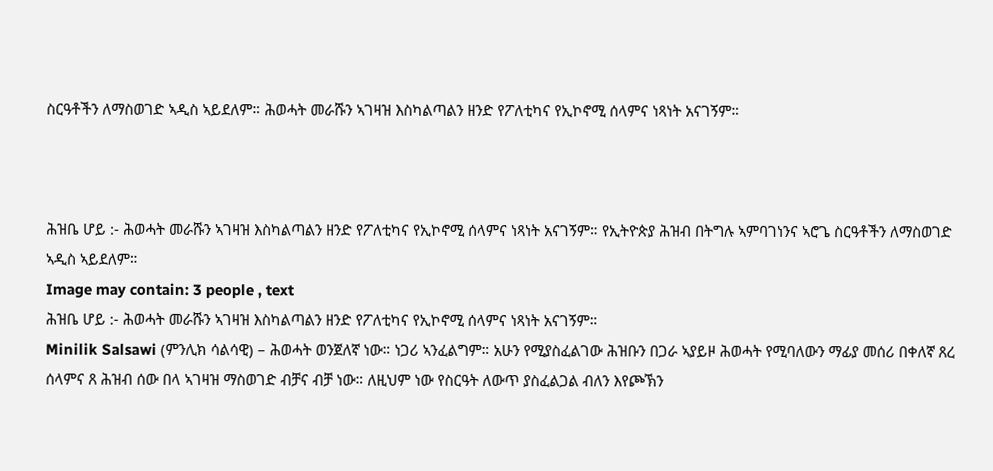ስርዓቶችን ለማስወገድ ኣዲስ ኣይደለም። ሕወሓት መራሹን ኣገዛዝ እስካልጣልን ዘንድ የፖለቲካና የኢኮኖሚ ሰላምና ነጻነት አናገኝም።



ሕዝቤ ሆይ :- ሕወሓት መራሹን ኣገዛዝ እስካልጣልን ዘንድ የፖለቲካና የኢኮኖሚ ሰላምና ነጻነት አናገኝም። የኢትዮጵያ ሕዝብ በትግሉ ኣምባገነንና ኣሮጌ ስርዓቶችን ለማስወገድ ኣዲስ ኣይደለም።
Image may contain: 3 people , text
ሕዝቤ ሆይ :- ሕወሓት መራሹን ኣገዛዝ እስካልጣልን ዘንድ የፖለቲካና የኢኮኖሚ ሰላምና ነጻነት አናገኝም።
Minilik Salsawi (ምንሊክ ሳልሳዊ) – ሕወሓት ወንጀለኛ ነው። ነጋሪ ኣንፈልግም። አሁን የሚያስፈልገው ሕዝቡን በጋራ ኣያይዞ ሕወሓት የሚባለውን ማፊያ መሰሪ በቀለኛ ጸረ ሰላምና ጸ ሕዝብ ሰው በላ ኣገዛዝ ማስወገድ ብቻና ብቻ ነው። ለዚህም ነው የስርዓት ለውጥ ያስፈልጋል ብለን እየጮኽን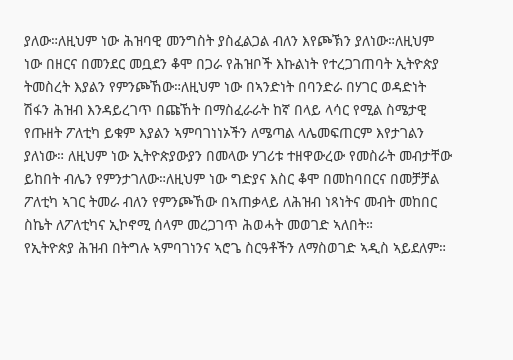ያለው።ለዚህም ነው ሕዝባዊ መንግስት ያስፈልጋል ብለን እየጮኽን ያለነው።ለዚህም ነው በዘርና በመንደር መቧደን ቆሞ በጋራ የሕዝቦች እኩልነት የተረጋገጠባት ኢትዮጵያ ትመስረት እያልን የምንጮኸው።ለዚህም ነው በኣንድነት በባንድራ በሃገር ወዳድነት ሽፋን ሕዝብ እንዳይረገጥ በጩኸት በማስፈራራት ከኛ በላይ ላሳር የሚል ስሜታዊ የጡዘት ፖለቲካ ይቁም እያልን ኣምባገነነኦችን ለሜጣል ላሌመፍጠርም እየታገልን ያለነው። ለዚህም ነው ኢትዮጵያውያን በመላው ሃገሪቱ ተዘዋውረው የመስራት መብታቸው ይከበት ብሌን የምንታገለው።ለዚህም ነው ግድያና እስር ቆሞ በመከባበርና በመቻቻል ፖለቲካ ኣገር ትመራ ብለን የምንጮኸው በኣጠቃላይ ለሕዝብ ነጻነትና መብት መከበር ስኬት ለፖለቲካና ኢኮኖሚ ሰላም መረጋገጥ ሕወሓት መወገድ ኣለበት።
የኢትዮጵያ ሕዝብ በትግሉ ኣምባገነንና ኣሮጌ ስርዓቶችን ለማስወገድ ኣዲስ ኣይደለም።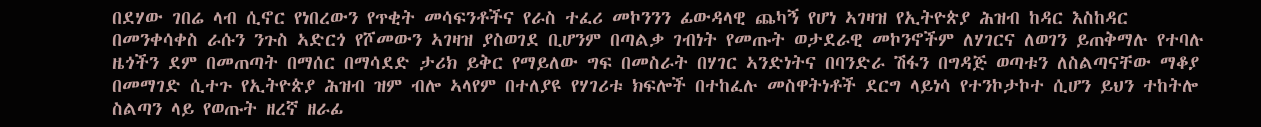በደሃው ገበሬ ላብ ሲኖር የነበረውን የጥቂት መሳፍንቶችና የራስ ተፈሪ መኮንንን ፊውዳላዊ ጨካኝ የሆነ ኣገዛዝ የኢትዮጵያ ሕዝብ ከዳር እስከዳር በመንቀሳቀስ ራሱን ንጉስ ኣድርጎ የሾመውን ኣገዛዝ ያስወገደ ቢሆንም በጣልቃ ገብነት የመጡት ወታደራዊ መኮንኖችም ለሃገርና ለወገን ይጠቅማሉ የተባሉ ዜጎችን ደም በመጠጣት በማሰር በማሳደድ ታሪክ ይቅር የማይለው ግፍ በመስራት በሃገር ኣንድነትና በባንድራ ሽፋን በግዳጅ ወጣቱን ለስልጣናቸው ማቆያ በመማገድ ሲተጉ የኢትዮጵያ ሕዝብ ዝም ብሎ ኣላየም በተለያዩ የሃገሪቱ ክፍሎች በተከፈሉ መስዋትነቶች ደርግ ላይነሳ የተንኮታኮተ ሲሆን ይህን ተከትሎ ስልጣን ላይ የወጡት ዘረኛ ዘራፊ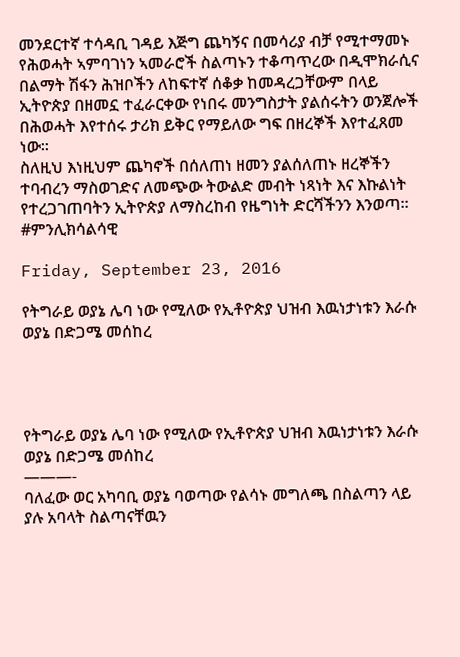መንደርተኛ ተሳዳቢ ገዳይ እጅግ ጨካኝና በመሳሪያ ብቻ የሚተማመኑ የሕወሓት ኣምባገነን ኣመራሮች ስልጣኑን ተቆጣጥረው በዲሞክራሲና በልማት ሽፋን ሕዝቦችን ለከፍተኛ ሰቆቃ ከመዳረጋቸውም በላይ ኢትዮጵያ በዘመኗ ተፈራርቀው የነበሩ መንግስታት ያልሰሩትን ወንጀሎች በሕወሓት እየተሰሩ ታሪክ ይቅር የማይለው ግፍ በዘረኞች እየተፈጸመ ነው።
ስለዚህ እነዚህም ጨካኖች በሰለጠነ ዘመን ያልሰለጠኑ ዘረኞችን ተባብረን ማስወገድና ለመጭው ትውልድ መብት ነጻነት እና እኩልነት የተረጋገጠባትን ኢትዮጵያ ለማስረከብ የዜግነት ድርሻችንን እንወጣ። #ምንሊክሳልሳዊ

Friday, September 23, 2016

የትግራይ ወያኔ ሌባ ነው የሚለው የኢቶዮጵያ ህዝብ እዉነታነቱን እራሱ ወያኔ በድጋሜ መሰከረ




የትግራይ ወያኔ ሌባ ነው የሚለው የኢቶዮጵያ ህዝብ እዉነታነቱን እራሱ ወያኔ በድጋሜ መሰከረ
———-
ባለፈው ወር አካባቢ ወያኔ ባወጣው የልሳኑ መግለጫ በስልጣን ላይ ያሉ አባላት ስልጣናቸዉን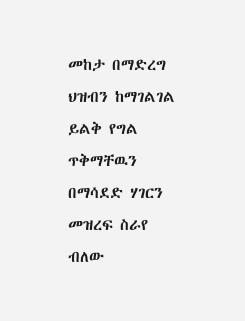መከታ በማድረግ ህዝብን ከማገልገል ይልቅ የግል ጥቅማቸዉን በማሳደድ ሃገርን መዝረፍ ስራየ ብለው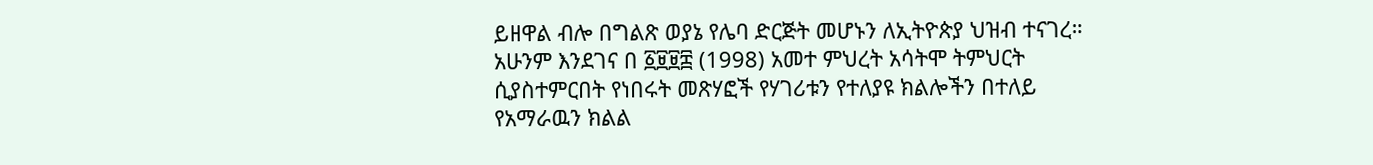ይዘዋል ብሎ በግልጽ ወያኔ የሌባ ድርጅት መሆኑን ለኢትዮጵያ ህዝብ ተናገረ። አሁንም እንደገና በ ፩፱፱፰ (1998) አመተ ምህረት አሳትሞ ትምህርት ሲያስተምርበት የነበሩት መጽሃፎች የሃገሪቱን የተለያዩ ክልሎችን በተለይ የአማራዉን ክልል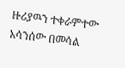ዙሪያዉን ተቀራምተው አሳንሰው በመሳል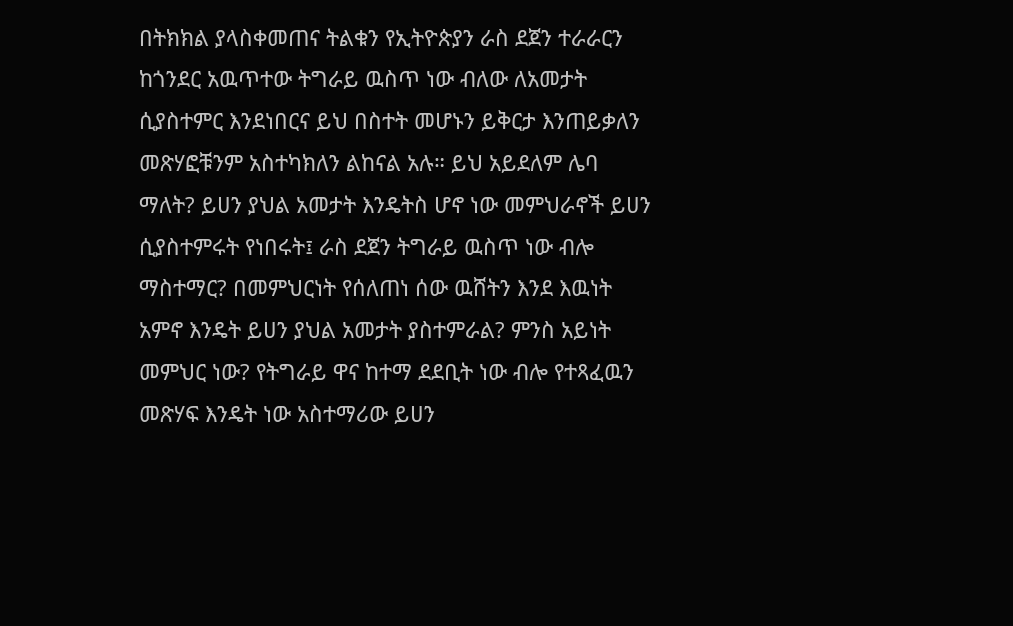በትክክል ያላስቀመጠና ትልቁን የኢትዮጵያን ራስ ደጀን ተራራርን ከጎንደር አዉጥተው ትግራይ ዉስጥ ነው ብለው ለአመታት ሲያስተምር እንደነበርና ይህ በስተት መሆኑን ይቅርታ እንጠይቃለን መጽሃፎቹንም አስተካክለን ልከናል አሉ። ይህ አይደለም ሌባ ማለት? ይሀን ያህል አመታት እንዴትስ ሆኖ ነው መምህራኖች ይሀን ሲያስተምሩት የነበሩት፤ ራስ ደጀን ትግራይ ዉስጥ ነው ብሎ ማስተማር? በመምህርነት የሰለጠነ ሰው ዉሸትን እንደ እዉነት አምኖ እንዴት ይሀን ያህል አመታት ያስተምራል? ምንስ አይነት መምህር ነው? የትግራይ ዋና ከተማ ደደቢት ነው ብሎ የተጻፈዉን መጽሃፍ እንዴት ነው አስተማሪው ይሀን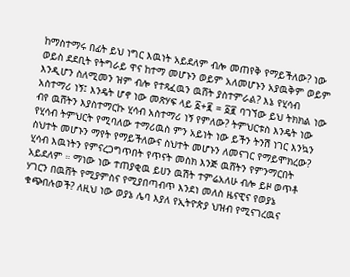ከማስተማሩ በፊት ይህ ነግር እዉነት አይደለም ብሎ መጠየቅ የማይችለው? ነው ወይስ ደደቢት የትግራይ ዋና ከተማ መሆኑን ወይም አለመሆኑን አያዉቅም ወይም እንዲሆን ስለሚመን ዝም ብሎ የተጻፈዉን ዉሸት ያስተምራል? እኔ የሂሳብ አስተማሪ ነኝ፤ እንዴት ሆኖ ነው መጽሃፍ ላይ ፩+፪ = ፩፪ ባገኘው ይህ ትክክል ነው ብየ ዉሸትን እያስተማርኩ ሂሳብ አስተማሪ ነኝ የምለው? ትምህርቱስ እንዴት ነው የሂሳብ ትምህርት የሚባለው ተማሪዉስ ምን አይነት ነው ይችን ትንሽ ነገር እንኳን ስህተት መሆኑን ማየት የማይችለውና ስህተት መሆኑን ለመናገር የማይሞክረው? ሂሳብ እዉነትን የምናረጋግጥበት የጥናት መስክ እንጅ ዉሸትን የምንማርበት አይደለም ። ማነው ነው ተጠያቂዉ ይሀን ዉሽት ተምሬአለሁ ብሎ ይዞ ወጥቶ ሃገርን በዉሸት የሚያምስና የሚያበጣብጥ እንደነ መለስ ዜናዊና የወያኔ ቁጭበሉወች? ለዚህ ነው ወያኔ ሌባ እያለ የኢትዮጵያ ህዝብ የሚናገረዉና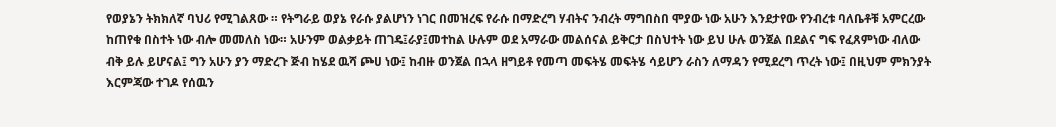የወያኔን ትክክለኛ ባህሪ የሚገልጸው ። የትግራይ ወያኔ የራሱ ያልሆነን ነገር በመዝረፍ የራሱ በማድረግ ሃብትና ንብረት ማግበስበ ሞያው ነው አሁን እንደታየው የንብረቱ ባለቤቶቹ አምርረው ከጠየቁ በስተት ነው ብሎ መመለስ ነው። አሁንም ወልቃይት ጠገዴ፤ራያ፤መተከል ሁሉም ወደ አማራው መልሰናል ይቅርታ በስህተት ነው ይህ ሁሉ ወንጀል በደልና ግፍ የፈጸምነው ብለው ብቅ ይሉ ይሆናል፤ ግን አሁን ያን ማድረጉ ጅብ ከሄደ ዉሻ ጮሀ ነው፤ ከብዙ ወንጀል በኋላ ዘግይቶ የመጣ መፍትሄ መፍትሄ ሳይሆን ራስን ለማዳን የሚደረግ ጥረት ነው፤ በዚህም ምክንያት እርምጃው ተገዶ የሰዉን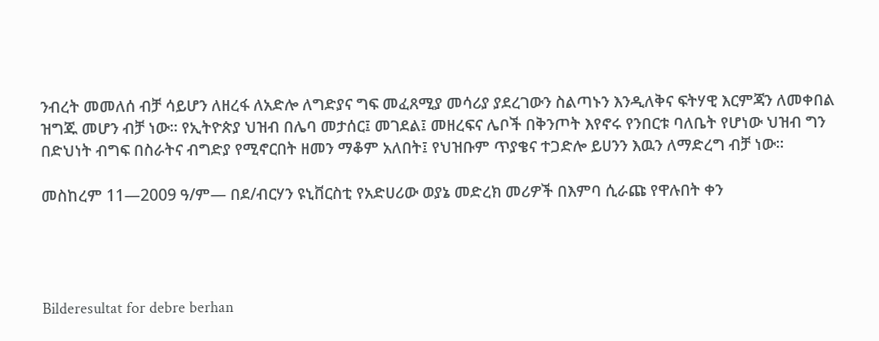ንብረት መመለሰ ብቻ ሳይሆን ለዘረፋ ለአድሎ ለግድያና ግፍ መፈጸሚያ መሳሪያ ያደረገውን ስልጣኑን እንዲለቅና ፍትሃዊ እርምጃን ለመቀበል ዝግጁ መሆን ብቻ ነው። የኢትዮጵያ ህዝብ በሌባ መታሰር፤ መገደል፤ መዘረፍና ሌቦች በቅንጦት እየኖሩ የንበርቱ ባለቤት የሆነው ህዝብ ግን በድህነት ብግፍ በስራትና ብግድያ የሚኖርበት ዘመን ማቆም አለበት፤ የህዝቡም ጥያቄና ተጋድሎ ይሀንን እዉን ለማድረግ ብቻ ነው።

መስከረም 11—2009 ዓ/ም— በደ/ብርሃን ዩኒቨርስቲ የአድሀሪው ወያኔ መድረክ መሪዎች በእምባ ሲራጩ የዋሉበት ቀን




Bilderesultat for debre berhan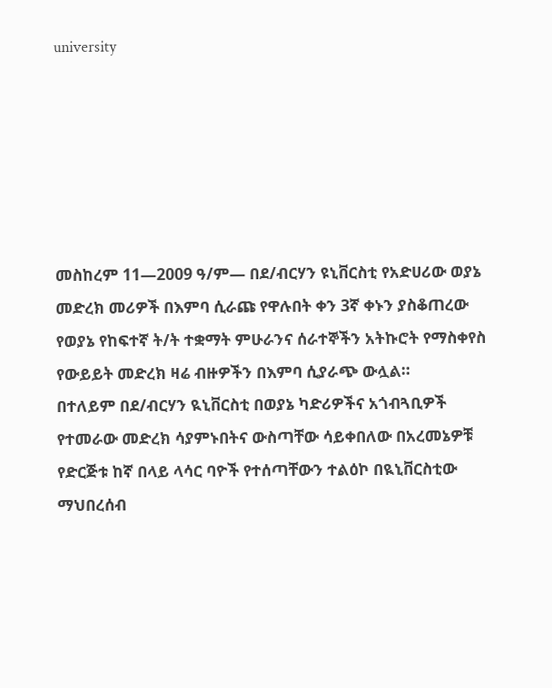university






መስከረም 11—2009 ዓ/ም— በደ/ብርሃን ዩኒቨርስቲ የአድሀሪው ወያኔ መድረክ መሪዎች በእምባ ሲራጩ የዋሉበት ቀን 3ኛ ቀኑን ያስቆጠረው የወያኔ የከፍተኛ ት/ት ተቋማት ምሁራንና ሰራተኞችን አትኩሮት የማስቀየስ የውይይት መድረክ ዛሬ ብዙዎችን በእምባ ሲያራጭ ውሏል።
በተለይም በደ/ብርሃን ዪኒቨርስቲ በወያኔ ካድሪዎችና አጎብጓቢዎች የተመራው መድረክ ሳያምኑበትና ውስጣቸው ሳይቀበለው በአረመኔዎቹ የድርጅቱ ከኛ በላይ ላሳር ባዮች የተሰጣቸውን ተልዕኮ በዪኒቨርስቲው ማህበረሰብ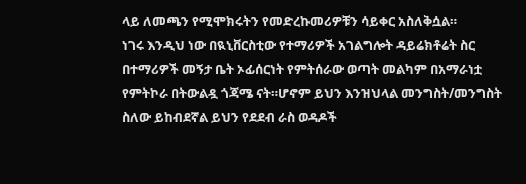ላይ ለመጫን የሚሞክሩትን የመድረኩመሪዎቹን ሳይቀር አስለቅሷል።
ነገሩ እንዲህ ነው በዪኒቨርስቲው የተማሪዎች አገልግሎት ዳይሬክቶሬት ስር በተማሪዎች መኝታ ቤት ኦፊሰርነት የምትሰራው ወጣት መልካም በአማራነቷ የምትኮራ በትውልዷ ጎጃሜ ናት።ሆኖም ይህን እንዝህላል መንግስት/መንግስት ስለው ይከብደኛል ይህን የደደብ ራስ ወዳዶች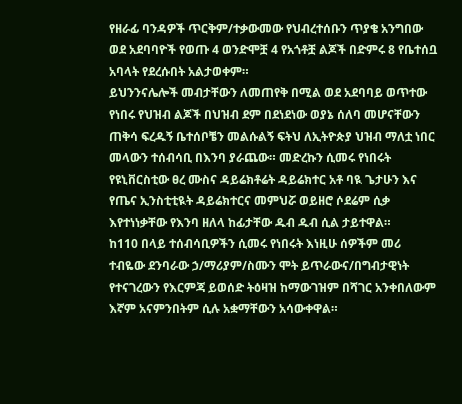የዘራፊ ባንዳዎች ጥርቅም/ተቃውመው የህብረተሰቡን ጥያቄ አንግበው ወደ አደባባዮች የወጡ 4 ወንድሞቿ 4 የአጎቶቿ ልጆች በድምሩ 8 የቤተሰቧ አባላት የደረሱበት አልታወቀም።
ይህንንናሌሎች መብታቸውን ለመጠየቅ በሚል ወደ አደባባይ ወጥተው የነበሩ የህዝብ ልጆች በህዝብ ደም በደነደነው ወያኔ ሰለባ መሆናቸውን ጠቅሳ ፍረዱኝ ቤተሰቦቼን መልሱልኝ ፍትህ ለኢትዮጵያ ህዝብ ማለቷ ነበር መላውን ተሰብሳቢ በእንባ ያራጨው። መድረኩን ሲመሩ የነበሩት የዩኒቨርስቲው ፀረ ሙስና ዳይሬክቶሬት ዳይሬክተር አቶ ባዪ ጌታሁን እና የጤና ኢንስቲቲዪት ዳይሬክተርና መምህሯ ወይዘሮ ሶደሬም ሲቃ እየተነነቃቸው የእንባ ዘለላ ከፊታቸው ዱብ ዱብ ሲል ታይተዋል።
ከ110 በላይ ተሰብሳቢዎችን ሲመሩ የነበሩት እነዚሁ ሰዎችም መሪ ተብዬው ደንባራው ኃ/ማሪያም/ስሙን ሞት ይጥራውና/በግብታዊነት የተናገረውን የእርምጃ ይወሰድ ትዕዛዝ ከማውገዝም በሻገር አንቀበለውም እኛም አናምንበትም ሲሉ አቋማቸውን አሳውቀዋል።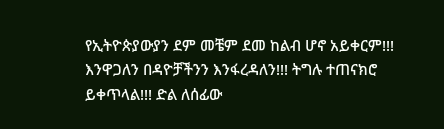የኢትዮጵያውያን ደም መቼም ደመ ከልብ ሆኖ አይቀርም!!! እንዋጋለን በዳዮቻችንን እንፋረዳለን!!! ትግሉ ተጠናክሮ ይቀጥላል!!! ድል ለሰፊው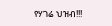የሃገሬ ህዝብ!!!